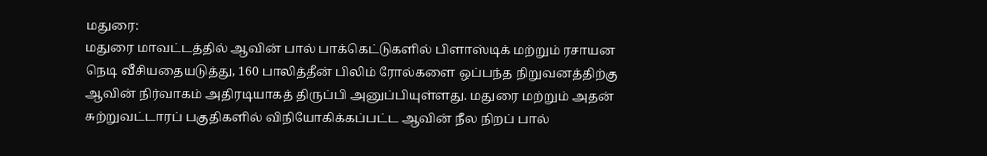மதுரை:
மதுரை மாவட்டத்தில் ஆவின் பால் பாக்கெட்டுகளில் பிளாஸ்டிக் மற்றும் ரசாயன நெடி வீசியதையடுத்து, 160 பாலித்தீன் பிலிம் ரோல்களை ஒப்பந்த நிறுவனத்திற்கு ஆவின் நிர்வாகம் அதிரடியாகத் திருப்பி அனுப்பியுள்ளது. மதுரை மற்றும் அதன் சுற்றுவட்டாரப் பகுதிகளில் விநியோகிக்கப்பட்ட ஆவின் நீல நிறப் பால்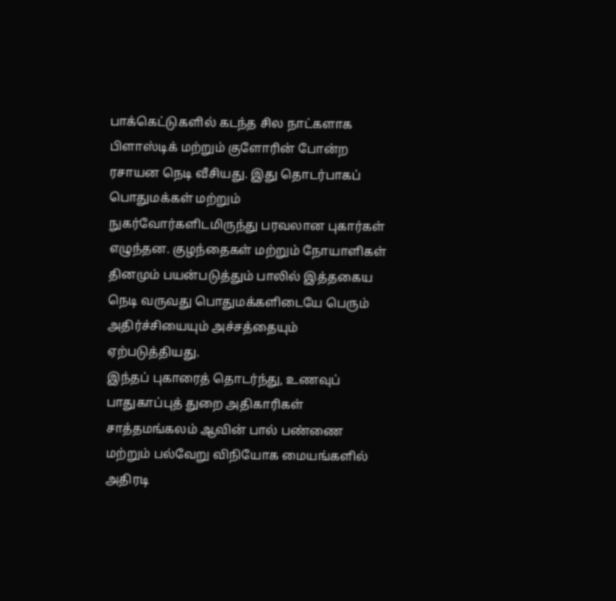பாக்கெட்டுகளில் கடந்த சில நாட்களாக பிளாஸ்டிக் மற்றும் குளோரின் போன்ற ரசாயன நெடி வீசியது. இது தொடர்பாகப் பொதுமக்கள் மற்றும் நுகர்வோர்களிடமிருந்து பரவலான புகார்கள் எழுந்தன. குழந்தைகள் மற்றும் நோயாளிகள் தினமும் பயன்படுத்தும் பாலில் இத்தகைய நெடி வருவது பொதுமக்களிடையே பெரும் அதிர்ச்சியையும் அச்சத்தையும் ஏற்படுத்தியது.
இந்தப் புகாரைத் தொடர்ந்து, உணவுப் பாதுகாப்புத் துறை அதிகாரிகள் சாத்தமங்கலம் ஆவின் பால் பண்ணை மற்றும் பல்வேறு விநியோக மையங்களில் அதிரடி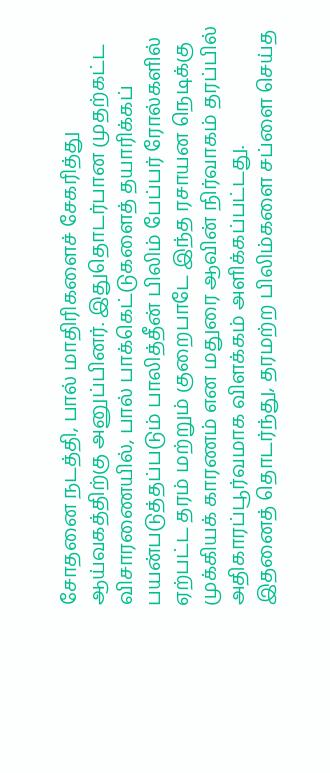சோதனை நடத்தி, பால் மாதிரிகளைச் சேகரித்து ஆய்வகத்திற்கு அனுப்பினர். இதுதொடர்பான முதற்கட்ட விசாரணையில், பால் பாக்கெட்டுகளைத் தயாரிக்கப் பயன்படுத்தப்படும் பாலித்தீன் பிலிம் பேப்பர் ரோல்களில் ஏற்பட்ட தரம் மற்றும் குறைபாடே இந்த ரசாயன நெடிக்கு முக்கியக் காரணம் என மதுரை ஆவின் நிர்வாகம் தரப்பில் அதிகாரப்பூர்வமாக விளக்கம் அளிக்கப்பட்டது.
இதனைத் தொடர்ந்து, தரமற்ற பிலிம்களை சப்ளை செய்த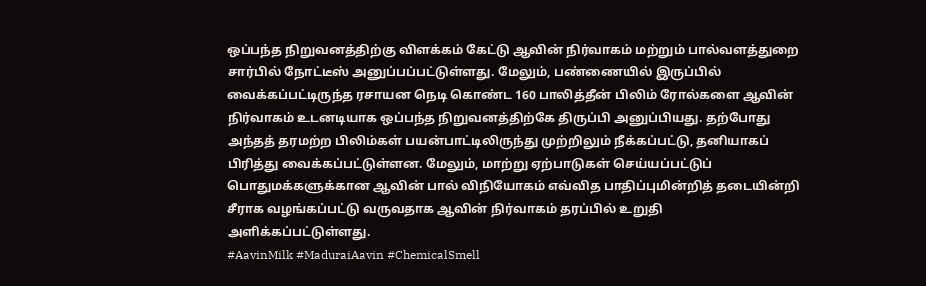ஒப்பந்த நிறுவனத்திற்கு விளக்கம் கேட்டு ஆவின் நிர்வாகம் மற்றும் பால்வளத்துறை சார்பில் நோட்டீஸ் அனுப்பப்பட்டுள்ளது. மேலும், பண்ணையில் இருப்பில் வைக்கப்பட்டிருந்த ரசாயன நெடி கொண்ட 160 பாலித்தீன் பிலிம் ரோல்களை ஆவின் நிர்வாகம் உடனடியாக ஒப்பந்த நிறுவனத்திற்கே திருப்பி அனுப்பியது. தற்போது அந்தத் தரமற்ற பிலிம்கள் பயன்பாட்டிலிருந்து முற்றிலும் நீக்கப்பட்டு, தனியாகப் பிரித்து வைக்கப்பட்டுள்ளன. மேலும், மாற்று ஏற்பாடுகள் செய்யப்பட்டுப் பொதுமக்களுக்கான ஆவின் பால் விநியோகம் எவ்வித பாதிப்புமின்றித் தடையின்றி சீராக வழங்கப்பட்டு வருவதாக ஆவின் நிர்வாகம் தரப்பில் உறுதி அளிக்கப்பட்டுள்ளது.
#AavinMilk #MaduraiAavin #ChemicalSmell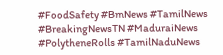#FoodSafety #BmNews #TamilNews #BreakingNewsTN #MaduraiNews #PolytheneRolls #TamilNaduNews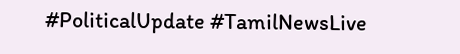#PoliticalUpdate #TamilNewsLive